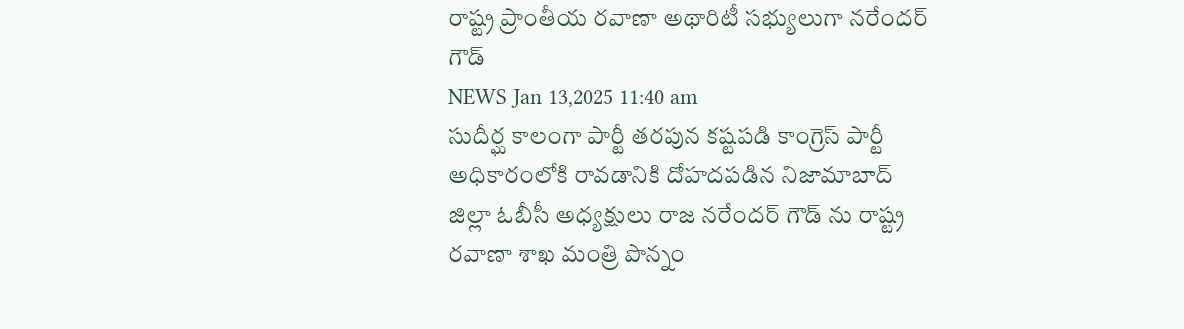రాష్ట్ర ప్రాంతీయ రవాణా అథారిటీ సభ్యులుగా నరేందర్ గౌడ్
NEWS Jan 13,2025 11:40 am
సుదీర్ఘ కాలంగా పార్టీ తరపున కష్టపడి కాంగ్రెస్ పార్టీ అధికారంలోకి రావడానికి దోహదపడిన నిజామాబాద్ జిల్లా ఓబీసీ అధ్యక్షులు రాజ నరేందర్ గౌడ్ ను రాష్ట్ర రవాణా శాఖ మంత్రి పొన్నం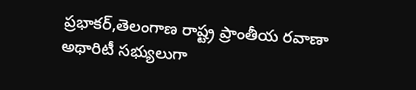ప్రభాకర్,తెలంగాణ రాష్ట్ర ప్రాంతీయ రవాణా అథారిటీ సభ్యులుగా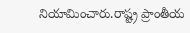నియామించారు.రాష్ట్ర ప్రాంతీయ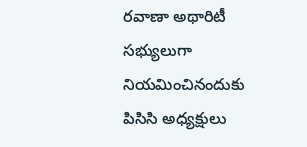రవాణా అథారిటీ సభ్యులుగా నియమించినందుకు పిసిసి అధ్యక్షులు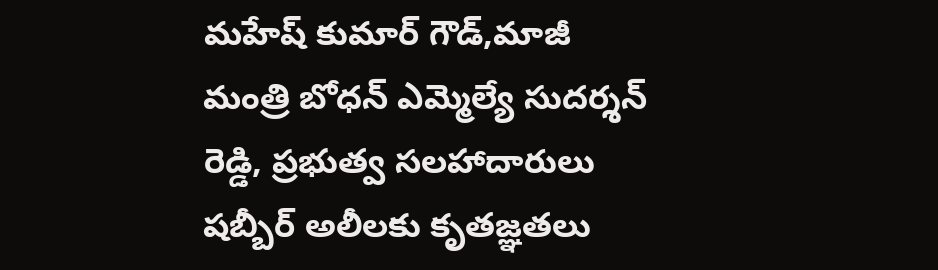మహేష్ కుమార్ గౌడ్,మాజీ మంత్రి బోధన్ ఎమ్మెల్యే సుదర్శన్ రెడ్డి, ప్రభుత్వ సలహాదారులు షబ్బీర్ అలీలకు కృతజ్ఞతలు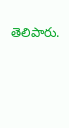తెలిపారు.